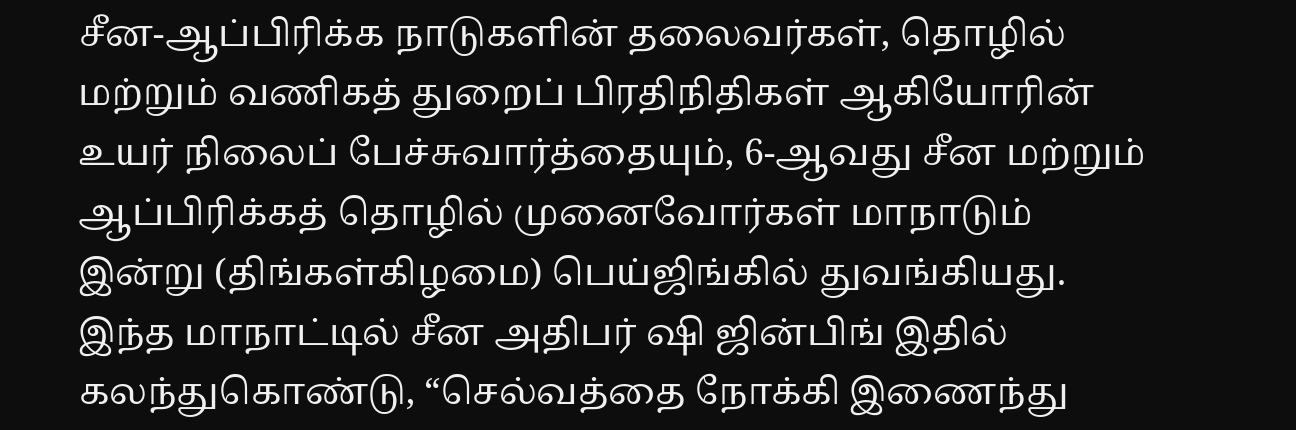சீன-ஆப்பிரிக்க நாடுகளின் தலைவர்கள், தொழில் மற்றும் வணிகத் துறைப் பிரதிநிதிகள் ஆகியோரின் உயர் நிலைப் பேச்சுவார்த்தையும், 6-ஆவது சீன மற்றும் ஆப்பிரிக்கத் தொழில் முனைவோர்கள் மாநாடும் இன்று (திங்கள்கிழமை) பெய்ஜிங்கில் துவங்கியது.
இந்த மாநாட்டில் சீன அதிபர் ஷி ஜின்பிங் இதில் கலந்துகொண்டு, “செல்வத்தை நோக்கி இணைந்து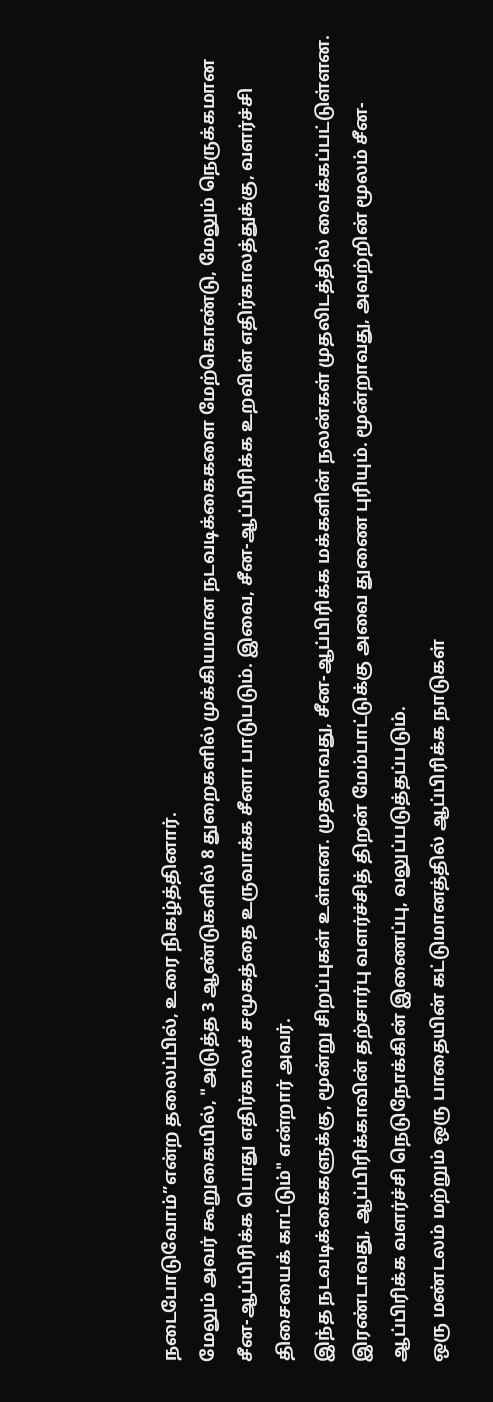நடைபோடுவோம்”என்ற தலைப்பில், உரை நிகழ்த்தினார்.
மேலும் அவர் கூறுகையில், "அடுத்த 3 ஆண்டுகளில் 8 துறைகளில் முக்கியமான நடவடிக்கைகளை மேற்கொண்டு, மேலும் நெருக்கமான சீன-ஆப்பிரிக்க பொது எதிர்காலச் சமூகத்தை உருவாக்க சீனா பாடுபடும். இவை, சீன-ஆப்பிரிக்க உறவின் எதிர்காலத்துக்கு, வளர்ச்சி திசையைக் காட்டும்" என்றார் அவர்.
இந்த நடவடிக்கைகளுக்கு, மூன்று சிறப்புகள் உள்ளன. முதலாவது, சீன-ஆப்பிரிக்க மக்களின் நலன்கள் முதலிடத்தில் வைக்கப்பட்டுள்ளன. இரண்டாவது, ஆப்பிரிக்காவின் தற்சார்பு வளர்ச்சித் திறன் மேம்பாட்டுக்கு அவை துணை புரியும். மூன்றாவது, அவற்றின் மூலம் சீன-ஆப்பிரிக்க வளர்ச்சி நெடுநோக்கின் இணைப்பு, வலுப்படுத்தப்படும்.
ஒரு மண்டலம் மற்றும் ஒரு பாதையின் கட்டுமானத்தில் ஆப்பிரிக்க நாடுகள்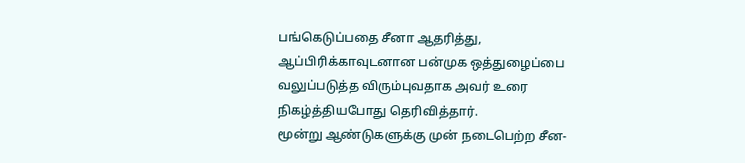பங்கெடுப்பதை சீனா ஆதரித்து, ஆப்பிரிக்காவுடனான பன்முக ஒத்துழைப்பை வலுப்படுத்த விரும்புவதாக அவர் உரை நிகழ்த்தியபோது தெரிவித்தார்.
மூன்று ஆண்டுகளுக்கு முன் நடைபெற்ற சீன-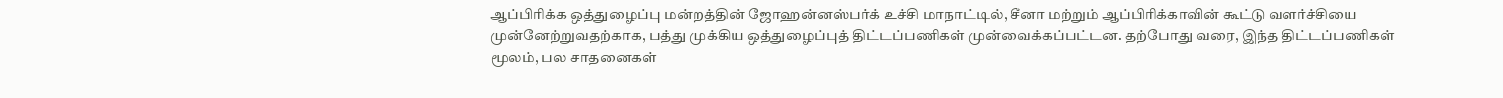ஆப்பிரிக்க ஒத்துழைப்பு மன்றத்தின் ஜோஹன்னஸ்பர்க் உச்சி மாநாட்டில், சீனா மற்றும் ஆப்பிரிக்காவின் கூட்டு வளர்ச்சியை முன்னேற்றுவதற்காக, பத்து முக்கிய ஒத்துழைப்புத் திட்டப்பணிகள் முன்வைக்கப்பட்டன. தற்போது வரை, இந்த திட்டப்பணிகள் மூலம், பல சாதனைகள்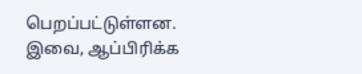பெறப்பட்டுள்ளன. இவை, ஆப்பிரிக்க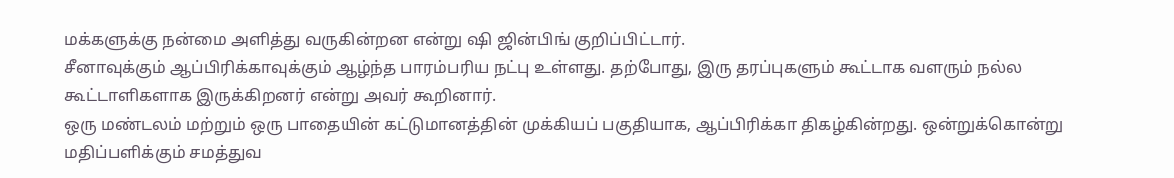மக்களுக்கு நன்மை அளித்து வருகின்றன என்று ஷி ஜின்பிங் குறிப்பிட்டார்.
சீனாவுக்கும் ஆப்பிரிக்காவுக்கும் ஆழ்ந்த பாரம்பரிய நட்பு உள்ளது. தற்போது, இரு தரப்புகளும் கூட்டாக வளரும் நல்ல கூட்டாளிகளாக இருக்கிறனர் என்று அவர் கூறினார்.
ஒரு மண்டலம் மற்றும் ஒரு பாதையின் கட்டுமானத்தின் முக்கியப் பகுதியாக, ஆப்பிரிக்கா திகழ்கின்றது. ஒன்றுக்கொன்று மதிப்பளிக்கும் சமத்துவ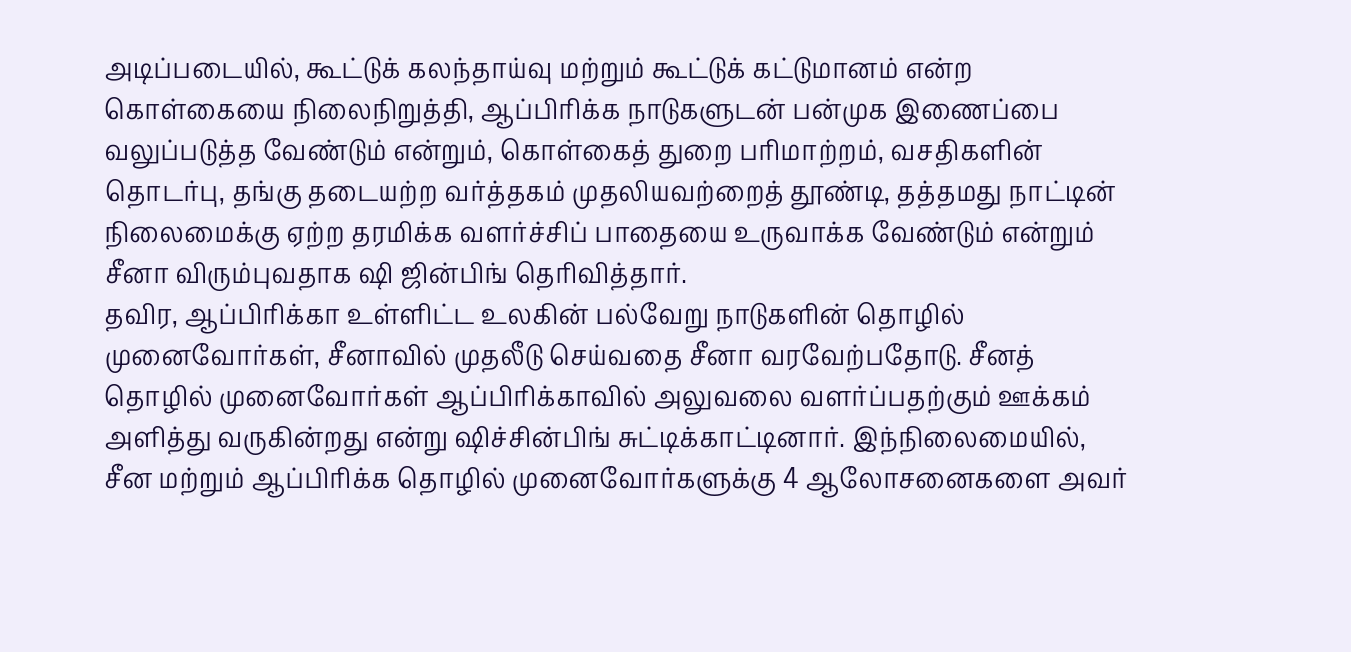அடிப்படையில், கூட்டுக் கலந்தாய்வு மற்றும் கூட்டுக் கட்டுமானம் என்ற கொள்கையை நிலைநிறுத்தி, ஆப்பிரிக்க நாடுகளுடன் பன்முக இணைப்பை வலுப்படுத்த வேண்டும் என்றும், கொள்கைத் துறை பரிமாற்றம், வசதிகளின் தொடர்பு, தங்கு தடையற்ற வர்த்தகம் முதலியவற்றைத் தூண்டி, தத்தமது நாட்டின் நிலைமைக்கு ஏற்ற தரமிக்க வளர்ச்சிப் பாதையை உருவாக்க வேண்டும் என்றும் சீனா விரும்புவதாக ஷி ஜின்பிங் தெரிவித்தார்.
தவிர, ஆப்பிரிக்கா உள்ளிட்ட உலகின் பல்வேறு நாடுகளின் தொழில் முனைவோர்கள், சீனாவில் முதலீடு செய்வதை சீனா வரவேற்பதோடு. சீனத் தொழில் முனைவோர்கள் ஆப்பிரிக்காவில் அலுவலை வளர்ப்பதற்கும் ஊக்கம் அளித்து வருகின்றது என்று ஷிச்சின்பிங் சுட்டிக்காட்டினார். இந்நிலைமையில், சீன மற்றும் ஆப்பிரிக்க தொழில் முனைவோர்களுக்கு 4 ஆலோசனைகளை அவர்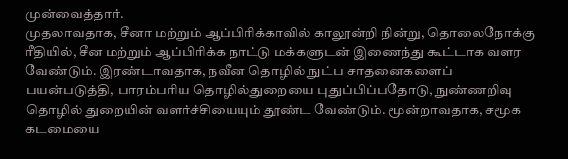முன்வைத்தார்.
முதலாவதாக, சீனா மற்றும் ஆப்பிரிக்காவில் காலூன்றி நின்று, தொலைநோக்கு ரீதியில், சீன மற்றும் ஆப்பிரிக்க நாட்டு மக்களுடன் இணைந்து கூட்டாக வளர வேண்டும். இரண்டாவதாக, நவீன தொழில் நுட்ப சாதனைகளைப் பயன்படுத்தி, பாரம்பரிய தொழில்துறையை புதுப்பிப்பதோடு, நுண்ணறிவு தொழில் துறையின் வளர்ச்சியையும் தூண்ட வேண்டும். மூன்றாவதாக, சமூக கடமையை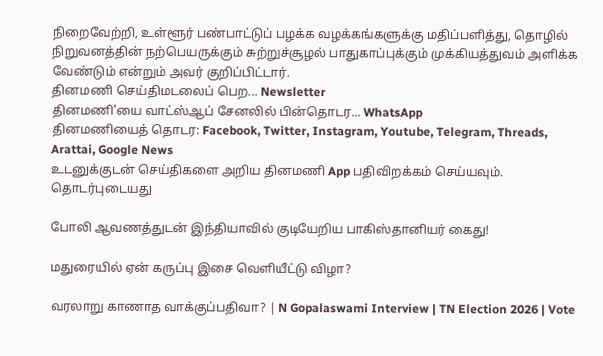நிறைவேற்றி, உள்ளூர் பண்பாட்டுப் பழக்க வழக்கங்களுக்கு மதிப்பளித்து, தொழில் நிறுவனத்தின் நற்பெயருக்கும் சுற்றுச்சூழல் பாதுகாப்புக்கும் முக்கியத்துவம் அளிக்க வேண்டும் என்றும் அவர் குறிப்பிட்டார்.
தினமணி செய்திமடலைப் பெற... Newsletter
தினமணி'யை வாட்ஸ்ஆப் சேனலில் பின்தொடர... WhatsApp
தினமணியைத் தொடர: Facebook, Twitter, Instagram, Youtube, Telegram, Threads, Arattai, Google News
உடனுக்குடன் செய்திகளை அறிய தினமணி App பதிவிறக்கம் செய்யவும்.
தொடர்புடையது

போலி ஆவணத்துடன் இந்தியாவில் குடியேறிய பாகிஸ்தானியர் கைது!

மதுரையில் ஏன் கருப்பு இசை வெளியீட்டு விழா?

வரலாறு காணாத வாக்குப்பதிவா? | N Gopalaswami Interview | TN Election 2026 | Vote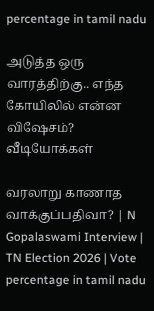percentage in tamil nadu

அடுத்த ஒரு வாரத்திற்கு.. எந்த கோயிலில் என்ன விஷேசம்?
வீடியோக்கள்

வரலாறு காணாத வாக்குப்பதிவா? | N Gopalaswami Interview | TN Election 2026 | Vote percentage in tamil nadu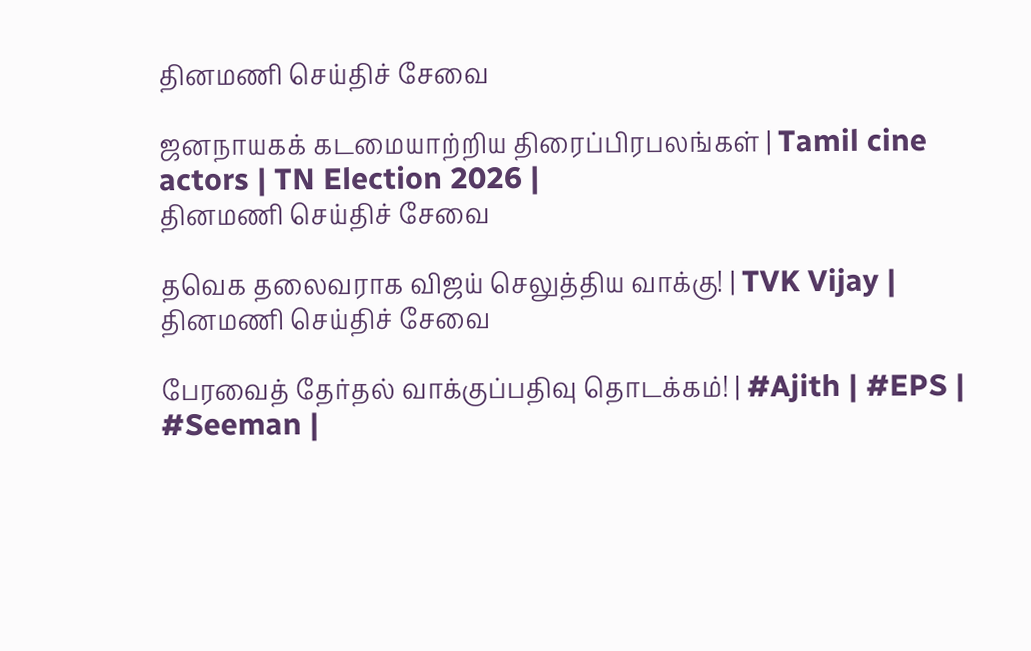தினமணி செய்திச் சேவை

ஜனநாயகக் கடமையாற்றிய திரைப்பிரபலங்கள் | Tamil cine actors | TN Election 2026 |
தினமணி செய்திச் சேவை

தவெக தலைவராக விஜய் செலுத்திய வாக்கு! | TVK Vijay |
தினமணி செய்திச் சேவை

பேரவைத் தேர்தல் வாக்குப்பதிவு தொடக்கம்! | #Ajith | #EPS | #Seeman |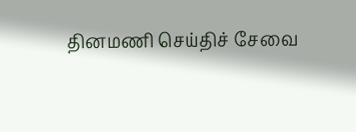தினமணி செய்திச் சேவை